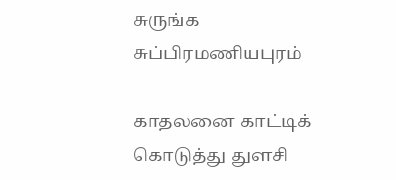சுருங்க சுப்பிரமணியபுரம்

காதலனை காட்டிக் கொடுத்து துளசி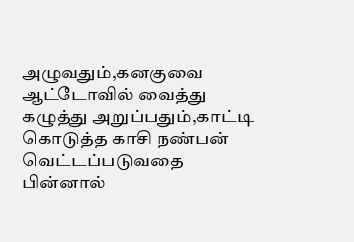அழுவதும்,கனகுவை ஆட்டோவில் வைத்து கழுத்து அறுப்பதும்,காட்டி கொடுத்த காசி நண்பன் வெட்டப்படுவதை பின்னால்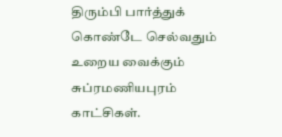திரும்பி பார்த்துக் கொண்டே செல்வதும் உறைய வைக்கும் சுப்ரமணியபுரம் காட்சிகள்.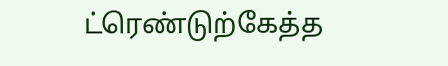ட்ரெண்டுற்கேத்த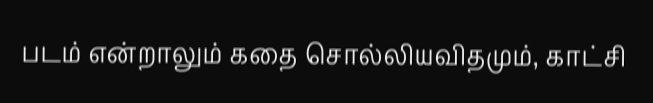படம் என்றாலும் கதை சொல்லியவிதமும், காட்சி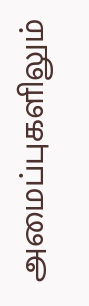அமைப்புகளிலும்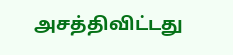அசத்திவிட்டது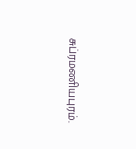சுப்ரமணியபுரம்.